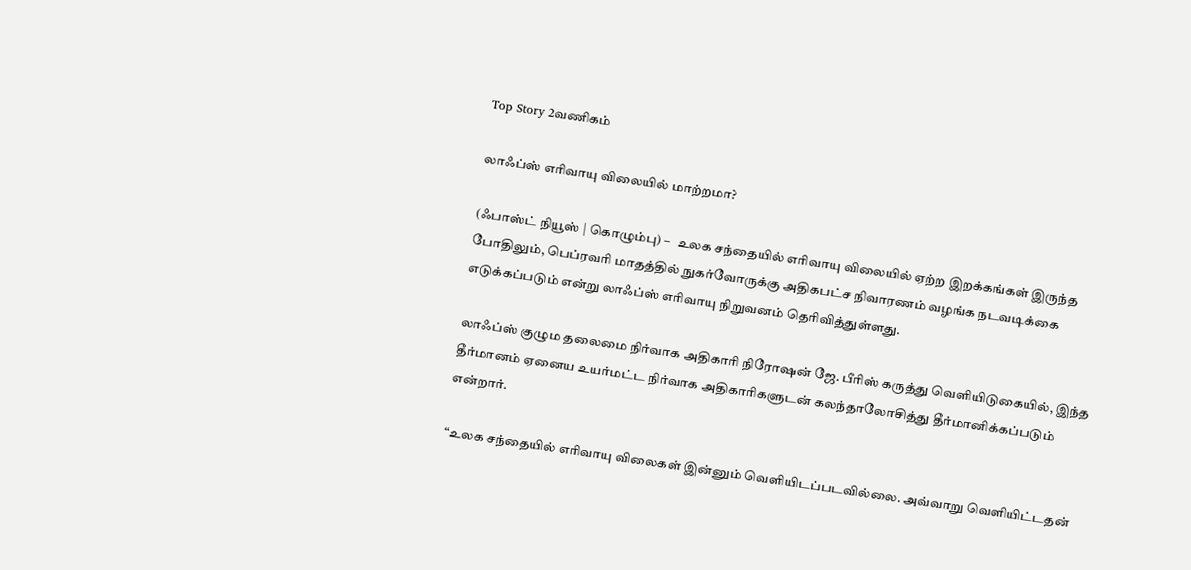Top Story 2வணிகம்

லாஃப்ஸ் எரிவாயு விலையில் மாற்றமா?

(ஃபாஸ்ட் நியூஸ் | கொழும்பு) –   உலக சந்தையில் எரிவாயு விலையில் ஏற்ற இறக்கங்கள் இருந்த போதிலும், பெப்ரவரி மாதத்தில் நுகர்வோருக்கு அதிகபட்ச நிவாரணம் வழங்க நடவடிக்கை எடுக்கப்படும் என்று லாஃப்ஸ் எரிவாயு நிறுவனம் தெரிவித்துள்ளது.

லாஃப்ஸ் குழும தலைமை நிர்வாக அதிகாரி நிரோஷன் ஜே. பீரிஸ் கருத்து வௌியிடுகையில், இந்த தீர்மானம் ஏனைய உயர்மட்ட நிர்வாக அதிகாரிகளுடன் கலந்தாலோசித்து தீர்மானிக்கப்படும் என்றார்.

“உலக சந்தையில் எரிவாயு விலைகள் இன்னும் வெளியிடப்படவில்லை. அவ்வாறு வௌியிட்டதன்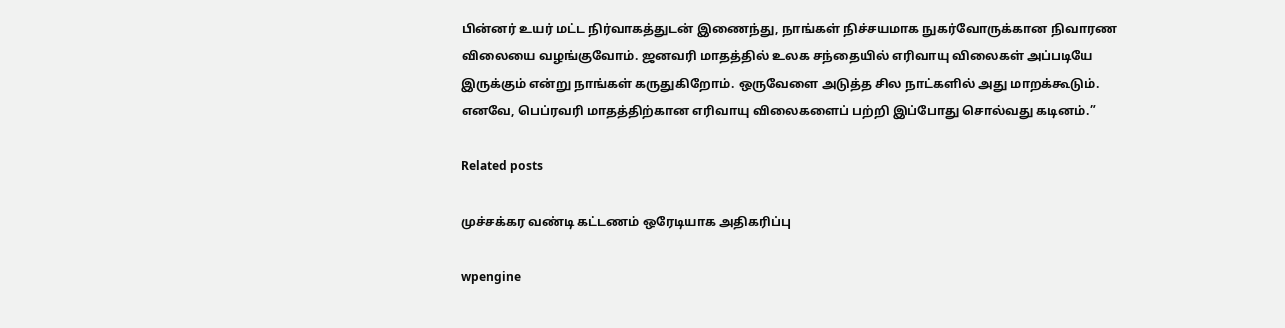பின்னர் உயர் மட்ட நிர்வாகத்துடன் இணைந்து, நாங்கள் நிச்சயமாக நுகர்வோருக்கான நிவாரண விலையை வழங்குவோம். ஜனவரி மாதத்தில் உலக சந்தையில் எரிவாயு விலைகள் அப்படியே இருக்கும் என்று நாங்கள் கருதுகிறோம். ஒருவேளை அடுத்த சில நாட்களில் அது மாறக்கூடும். எனவே, பெப்ரவரி மாதத்திற்கான எரிவாயு விலைகளைப் பற்றி இப்போது சொல்வது கடினம்.”

Related posts

முச்சக்கர வண்டி கட்டணம் ஒரேடியாக அதிகரிப்பு

wpengine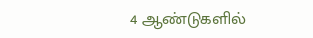4 ஆண்டுகளில்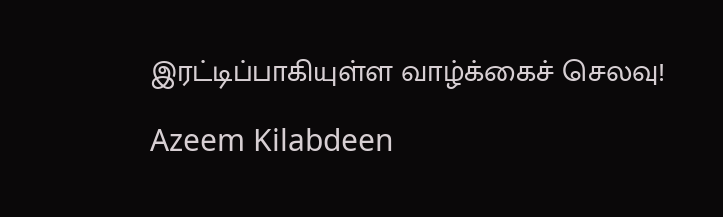இரட்டிப்பாகியுள்ள வாழ்க்கைச் செலவு!

Azeem Kilabdeen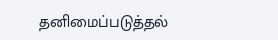தனிமைப்படுத்தல்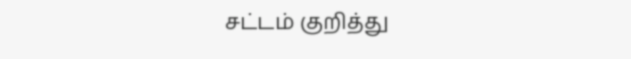சட்டம் குறித்து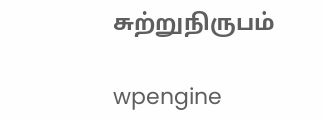சுற்றுநிருபம்

wpengine